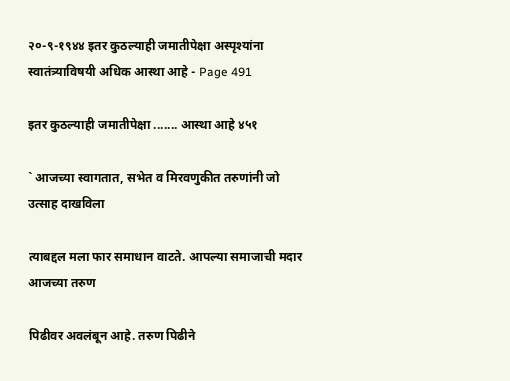२०-९-१९४४ इतर कुठल्याही जमातीपेक्षा अस्पृश्यांना स्वातंत्र्याविषयी अधिक आस्था आहे - Page 491

इतर कुठल्याही जमातीपेक्षा ....... आस्था आहे ४५१

` आजच्या स्वागतात, सभेत व मिरवणुकीत तरुणांनी जो उत्साह दाखविला

त्याबद्दल मला फार समाधान वाटते. आपल्या समाजाची मदार आजच्या तरुण

पिढीवर अवलंबून आहे. तरुण पिढीने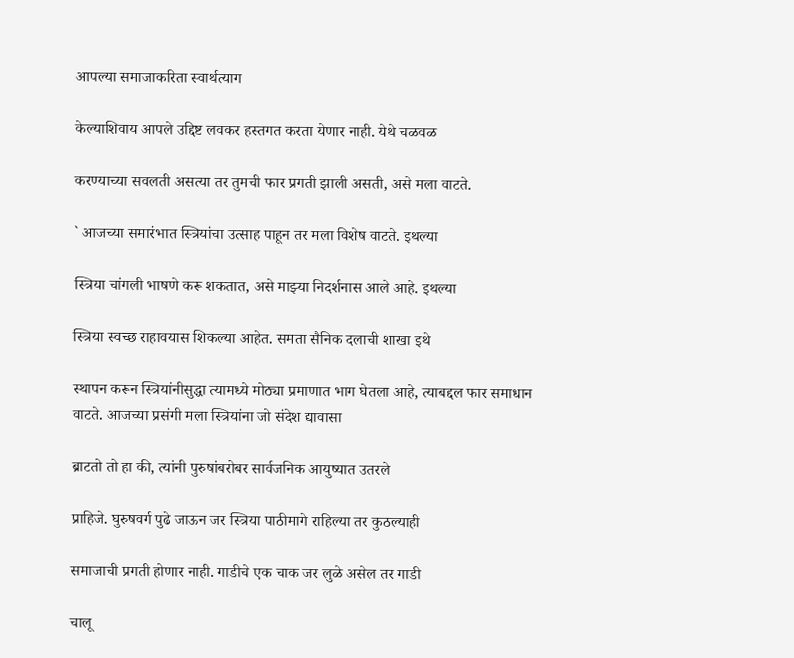आपल्या समाजाकरिता स्वार्थत्याग

केल्याशिवाय आपले उद्दिष्ट लवकर हस्तगत करता येणार नाही. येथे चळवळ

करण्याच्या सवलती असत्या तर तुमची फार प्रगती झाली असती, असे मला वाटते.

` आजच्या समारंभात स्त्रियांचा उत्साह पाहून तर मला विशेष वाटते. इथल्या

स्त्रिया चांगली भाषणे करू शकतात, असे माझ्या निदर्शनास आले आहे. इथल्या

स्त्रिया स्वच्छ राहावयास शिकल्या आहेत. समता सैनिक दलाची शाखा इथे

स्थापन करून स्त्रियांनीसुद्धा त्यामध्ये मोठ्या प्रमाणात भाग घेतला आहे, त्याबद्दल फार समाधान वाटते. आजच्या प्रसंगी मला स्त्रियांना जो संदेश द्यावासा

ब्राटतो तो हा की, त्यांनी पुरुषांबरोबर सार्वजनिक आयुष्यात उतरले

प्राहिजे. घुरुषवर्ग पुढे जाऊन जर स्त्रिया पाठीमागे राहिल्या तर कुठल्याही

समाजाची प्रगती होणार नाही. गाडीचे एक चाक जर लुळे असेल तर गाडी

चालू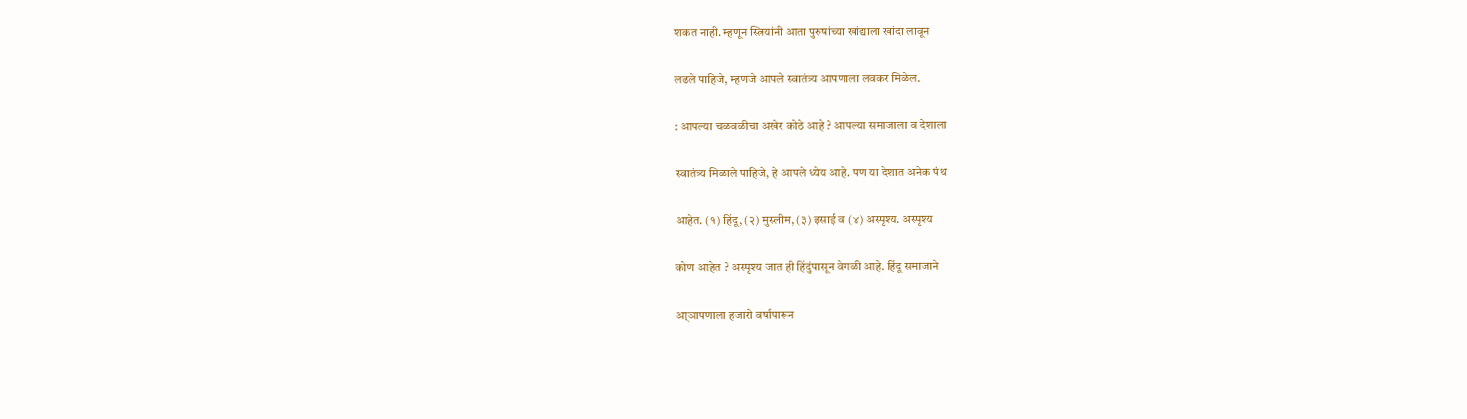शकत नाही. म्हणून स्त्रियांनी आता पुरुषांच्या खांद्याला खांदा लावून

लढले पाहिजे, म्हणजे आपले स्वातंत्र्य आपणाला लवकर मिळेल.

: आपल्या चळवळीचा अखेर कोठे आहे ? आपल्या समाजाला व देशाला

स्वातंत्र्य मिळाले पाहिजे, हे आपले ध्येय आहे. पण या देशात अनेक पंथ

आहेत. (१) हिंदू, (२) मुस्लीम, (३) इसाई व (४) अस्पृश्य. अस्पृश्य

कोण आहेत ? अस्पृश्य जात ही हिंदुंपासून वेगळी आहे. हिंदू समाजाने

आ्ञापणाला हजारो वर्षापारून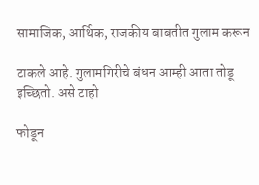सामाजिक, आर्थिक, राजकीय बाबतीत गुलाम करून

टाकले आहे. गुलामगिरीचे बंधन आम्ही आता तोडू इच्छितो. असे टाहो

फोडून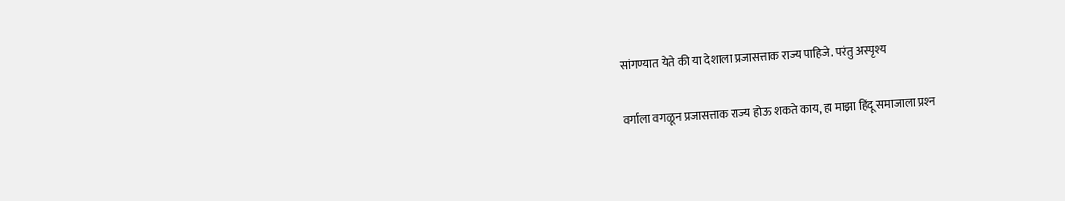सांगण्यात येते की या देशाला प्रजासत्ताक राज्य पाहिजे. परंतु अस्पृश्य

वर्गाला वगळून प्रजासत्ताक राज्य होऊ शकते काय, हा माझा हिंदू समाजाला प्रश्‍न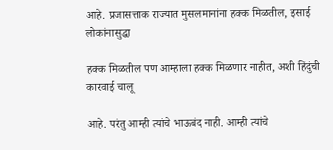आहे. प्रजासत्ताक राज्यात मुसलमानांना हक्क मिळतील, इसाई लोकांनासुद्धा

हक्क मिळतील पण आम्हाला हक्क मिळणार नाहीत, अशी हिंदुंची कारवाई चालू

आहे. परंतु आम्ही त्यांचे भाऊबंद नाही. आम्ही त्यांचे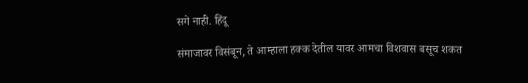सगे नाही. हिंदू

संमाजावर विसंबून, ते आम्हाला हक्क देतील यावर आमचा विशवास बसूच शकत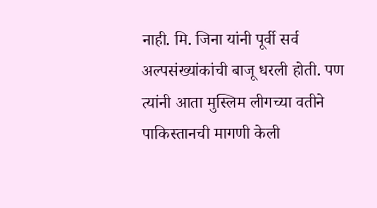नाही. मि. जिना यांनी पूर्वी सर्व अल्पसंख्यांकांची बाजू धरली होती. पण त्यांनी आता मुस्लिम लीगच्या वतीने पाकिस्तानची मागणी केली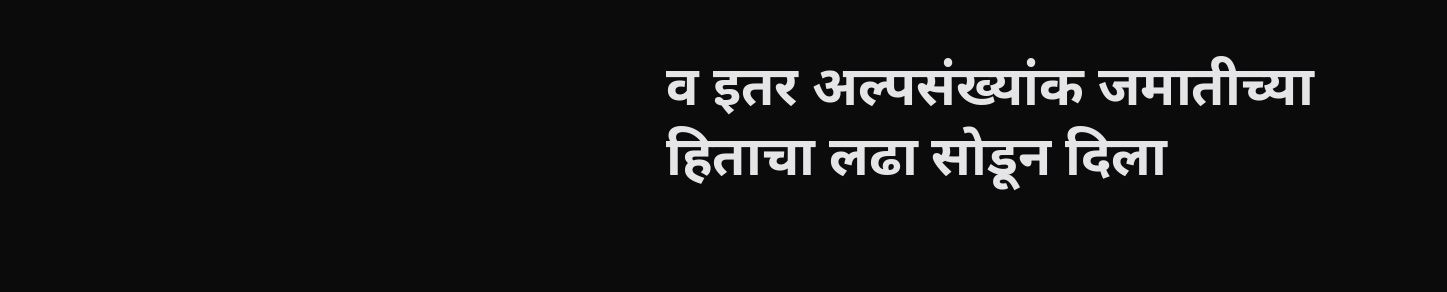व इतर अल्पसंख्यांक जमातीच्या हिताचा लढा सोडून दिला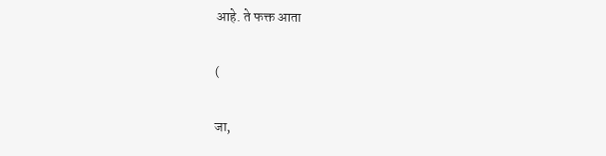आहे. ते फक्त आता

(

जा,